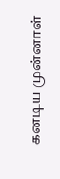கனடிய முன்னாள்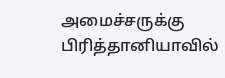அமைச்சருக்கு பிரித்தானியாவில்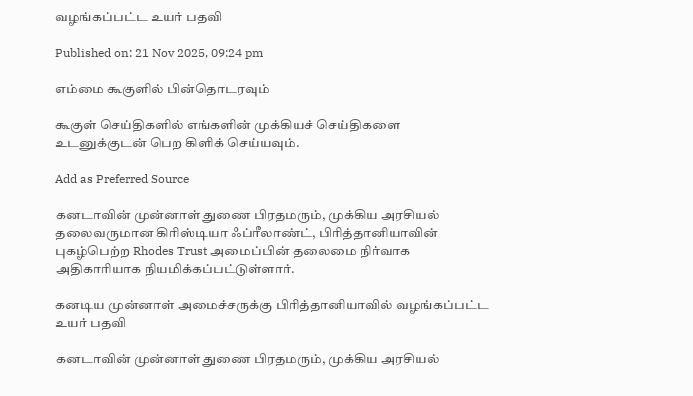வழங்கப்பட்ட உயர் பதவி

Published on: 21 Nov 2025, 09:24 pm

எம்மை கூகுளில் பின்தொடரவும்

கூகுள் செய்திகளில் எங்களின் முக்கியச் செய்திகளை உடனுக்குடன் பெற கிளிக் செய்யவும்.

Add as Preferred Source

கனடாவின் முன்னாள் துணை பிரதமரும், முக்கிய அரசியல் தலைவருமான கிரிஸ்டியா ஃப்ரீலாண்ட், பிரித்தானியாவின் புகழ்பெற்ற Rhodes Trust அமைப்பின் தலைமை நிர்வாக அதிகாரியாக நியமிக்கப்பட்டுள்ளார்.

கனடிய முன்னாள் அமைச்சருக்கு பிரித்தானியாவில் வழங்கப்பட்ட உயர் பதவி

கனடாவின் முன்னாள் துணை பிரதமரும், முக்கிய அரசியல்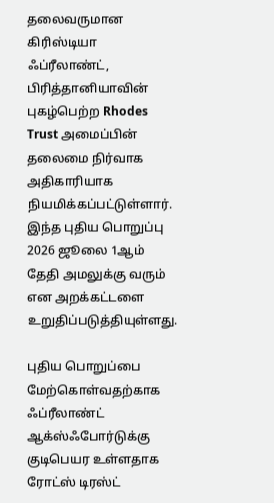தலைவருமான கிரிஸ்டியா ஃப்ரீலாண்ட், பிரித்தானியாவின் புகழ்பெற்ற Rhodes Trust அமைப்பின் தலைமை நிர்வாக அதிகாரியாக நியமிக்கப்பட்டுள்ளார். இந்த புதிய பொறுப்பு 2026 ஜூலை 1ஆம் தேதி அமலுக்கு வரும் என அறக்கட்டளை உறுதிப்படுத்தியுள்ளது.

புதிய பொறுப்பை மேற்கொள்வதற்காக ஃப்ரீலாண்ட் ஆக்ஸ்ஃபோர்டுக்கு குடிபெயர உள்ளதாக ரோட்ஸ் டிரஸ்ட்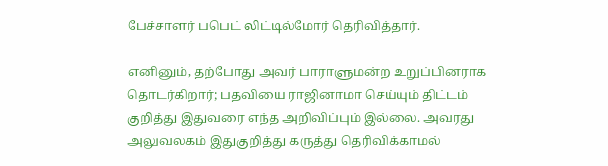பேச்சாளர் பபெட் லிட்டில்மோர் தெரிவித்தார்.

எனினும், தற்போது அவர் பாராளுமன்ற உறுப்பினராக தொடர்கிறார்; பதவியை ராஜினாமா செய்யும் திட்டம் குறித்து இதுவரை எந்த அறிவிப்பும் இல்லை. அவரது அலுவலகம் இதுகுறித்து கருத்து தெரிவிக்காமல்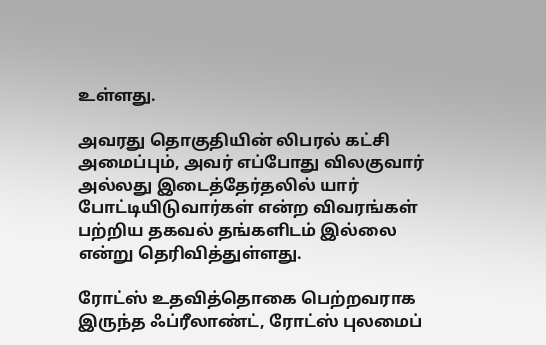உள்ளது.

அவரது தொகுதியின் லிபரல் கட்சி அமைப்பும், அவர் எப்போது விலகுவார் அல்லது இடைத்தேர்தலில் யார் போட்டியிடுவார்கள் என்ற விவரங்கள் பற்றிய தகவல் தங்களிடம் இல்லை என்று தெரிவித்துள்ளது.

ரோட்ஸ் உதவித்தொகை பெற்றவராக இருந்த ஃப்ரீலாண்ட், ரோட்ஸ் புலமைப்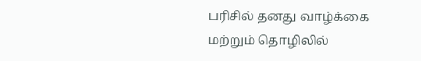பரிசில் தனது வாழ்க்கை மற்றும் தொழிலில்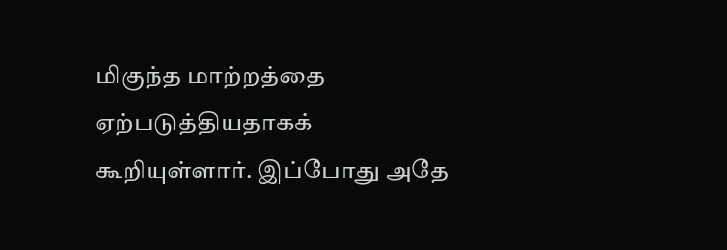மிகுந்த மாற்றத்தை ஏற்படுத்தியதாகக் கூறியுள்ளார். இப்போது அதே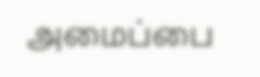அமைப்பை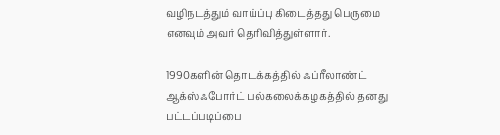வழிநடத்தும் வாய்ப்பு கிடைத்தது பெருமை எனவும் அவர் தெரிவித்துள்ளார்.

1990களின் தொடக்கத்தில் ஃப்ரீலாண்ட் ஆக்ஸ்ஃபோர்ட் பல்கலைக்கழகத்தில் தனது பட்டப்படிப்பை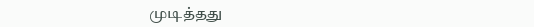முடித்தது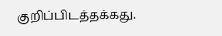குறிப்பிடத்தக்கது.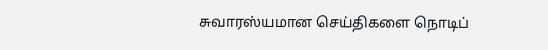சுவாரஸ்யமான செய்திகளை நொடிப்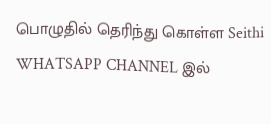பொழுதில் தெரிந்து கொள்ள Seithi WHATSAPP CHANNEL இல்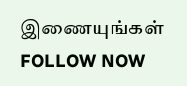இணையுங்கள் FOLLOW NOW